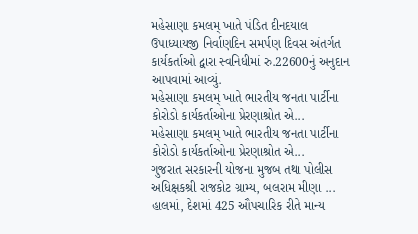મહેસાણા કમલમ્ ખાતે પંડિત દીનદયાલ ઉપાધ્યાયજી નિર્વાણદિન સમર્પણ દિવસ અંતર્ગત કાર્યકર્તાઓ દ્વારા સ્વનિધીમાં રુ.22600નું અનુદાન આપવામાં આવ્યું.
મહેસાણા કમલમ્ ખાતે ભારતીય જનતા પાર્ટીના કોરોડો કાર્યકર્તાઓના પ્રેરણાશ્રોત એ...
મહેસાણા કમલમ્ ખાતે ભારતીય જનતા પાર્ટીના કોરોડો કાર્યકર્તાઓના પ્રેરણાશ્રોત એ...
ગુજરાત સરકારની યોજના મુજબ તથા પોલીસ અધિક્ષકશ્રી રાજકોટ ગ્રામ્ય, બલરામ મીણા ...
હાલમાં, દેશમાં 425 ઔપચારિક રીતે માન્ય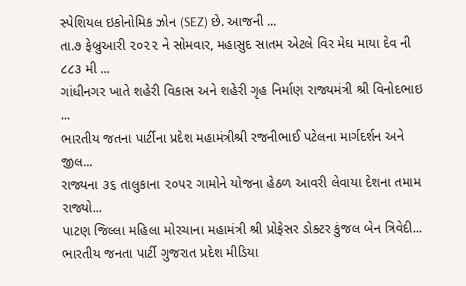સ્પેશિયલ ઇકોનોમિક ઝોન (SEZ) છે. આજની ...
તા.૭ ફેબ્રુઆરી ૨૦૨૨ ને સોમવાર, મહાસુદ સાતમ એટલે વિર મેઘ માયા દેવ ની ૮૮૩ મી ...
ગાંધીનગર ખાતે શહેરી વિકાસ અને શહેરી ગૃહ નિર્માણ રાજ્યમંત્રી શ્રી વિનોદભાઇ ...
ભારતીય જતના પાર્ટીના પ્રદેશ મહામંત્રીશ્રી રજનીભાઈ પટેલના માર્ગદર્શન અને જીલ...
રાજ્યના ૩૬ તાલુકાના ૨૦૫૨ ગામોને યોજના હેઠળ આવરી લેવાયા દેશના તમામ રાજ્યો...
પાટણ જિલ્લા મહિલા મોરચાના મહામંત્રી શ્રી પ્રોફેસર ડોક્ટર કુંજલ બેન ત્રિવેદી...
ભારતીય જનતા પાર્ટી ગુજરાત પ્રદેશ મીડિયા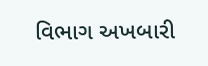વિભાગ અખબારી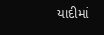યાદીમાં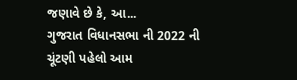જણાવે છે કે, આ...
ગુજરાત વિધાનસભા ની 2022 ની ચૂંટણી પહેલો આમ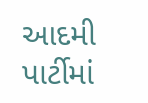આદમી પાર્ટીમાં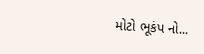મોટો ભૂકંપ નો...